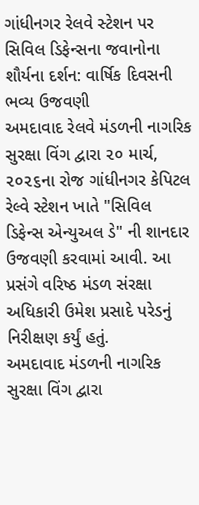ગાંધીનગર રેલવે સ્ટેશન પર સિવિલ ડિફેન્સના જવાનોના શૌર્યના દર્શન: વાર્ષિક દિવસની ભવ્ય ઉજવણી
અમદાવાદ રેલવે મંડળની નાગરિક સુરક્ષા વિંગ દ્વારા ૨૦ માર્ચ, ૨૦૨૬ના રોજ ગાંધીનગર કેપિટલ રેલ્વે સ્ટેશન ખાતે "સિવિલ ડિફેન્સ એન્યુઅલ ડે" ની શાનદાર ઉજવણી કરવામાં આવી. આ પ્રસંગે વરિષ્ઠ મંડળ સંરક્ષા અધિકારી ઉમેશ પ્રસાદે પરેડનું નિરીક્ષણ કર્યું હતું.
અમદાવાદ મંડળની નાગરિક સુરક્ષા વિંગ દ્વારા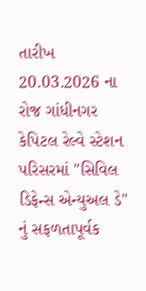તારીખ 20.03.2026 ના રોજ ગાંધીનગર કેપિટલ રેલ્વે સ્ટેશન પરિસરમાં "સિવિલ ડિફેન્સ એન્યુઅલ ડે" નું સફળતાપૂર્વક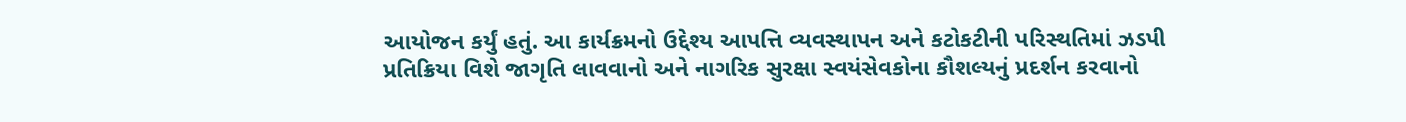આયોજન કર્યું હતું. આ કાર્યક્રમનો ઉદ્દેશ્ય આપત્તિ વ્યવસ્થાપન અને કટોકટીની પરિસ્થતિમાં ઝડપી પ્રતિક્રિયા વિશે જાગૃતિ લાવવાનો અને નાગરિક સુરક્ષા સ્વયંસેવકોના કૌશલ્યનું પ્રદર્શન કરવાનો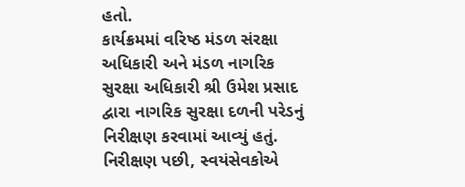હતો.
કાર્યક્રમમાં વરિષ્ઠ મંડળ સંરક્ષા અધિકારી અને મંડળ નાગરિક સુરક્ષા અધિકારી શ્રી ઉમેશ પ્રસાદ દ્વારા નાગરિક સુરક્ષા દળની પરેડનું નિરીક્ષણ કરવામાં આવ્યું હતું. નિરીક્ષણ પછી, સ્વયંસેવકોએ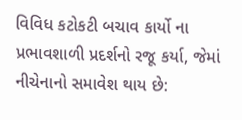વિવિધ કટોકટી બચાવ કાર્યો ના પ્રભાવશાળી પ્રદર્શનો રજૂ કર્યા, જેમાં નીચેનાનો સમાવેશ થાય છે: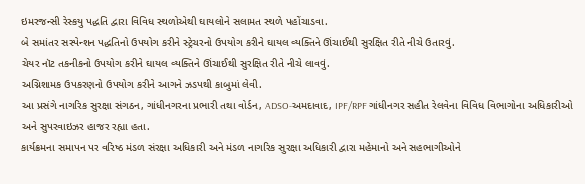ઇમરજન્સી રેસ્કયુ પદ્ધતિ દ્વારા વિવિધ સ્થળોએથી ઘાયલોને સલામત સ્થળે પહોંચાડવા.
બે સમાંતર સસ્પેન્શન પદ્ધતિનો ઉપયોગ કરીને સ્ટ્રેચરનો ઉપયોગ કરીને ઘાયલ વ્યક્તિને ઊંચાઈથી સુરક્ષિત રીતે નીચે ઉતારવું.
ચેયર નૉટ તકનીકનો ઉપયોગ કરીને ઘાયલ વ્યક્તિને ઊંચાઈથી સુરક્ષિત રીતે નીચે લાવવું.
અગ્નિશામક ઉપકરણનો ઉપયોગ કરીને આગને ઝડપથી કાબુમાં લેવી.
આ પ્રસંગે નાગરિક સુરક્ષા સંગઠન, ગાંધીનગરના પ્રભારી તથા વોર્ડન, ADSO-અમદાવાદ, IPF/RPF ગાંધીનગર સહીત રેલવેના વિવિધ વિભાગોના અધિકારીઓ અને સુપરવાઇઝર હાજર રહ્યા હતા.
કાર્યક્રમના સમાપન પર વરિષ્ઠ મંડળ સંરક્ષા અધિકારી અને મંડળ નાગરિક સુરક્ષા અધિકારી દ્વારા મહેમાનો અને સહભાગીઓને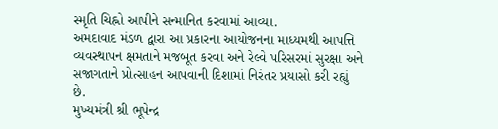સ્મૃતિ ચિહ્નો આપીને સન્માનિત કરવામાં આવ્યા.
અમદાવાદ મંડળ દ્વારા આ પ્રકારના આયોજનના માધ્યમથી આપત્તિ વ્યવસ્થાપન ક્ષમતાને મજબૂત કરવા અને રેલ્વે પરિસરમાં સુરક્ષા અને સજાગતાને પ્રોત્સાહન આપવાની દિશામાં નિરંતર પ્રયાસો કરી રહ્યું છે.
મુખ્યમંત્રી શ્રી ભૂપેન્દ્ર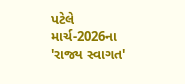પટેલે માર્ચ-2026ના 'રાજ્ય સ્વાગત'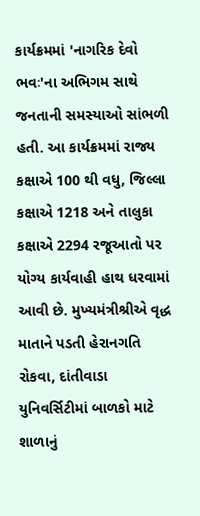કાર્યક્રમમાં 'નાગરિક દેવો ભવઃ'ના અભિગમ સાથે જનતાની સમસ્યાઓ સાંભળી હતી. આ કાર્યક્રમમાં રાજ્ય કક્ષાએ 100 થી વધુ, જિલ્લા કક્ષાએ 1218 અને તાલુકા કક્ષાએ 2294 રજૂઆતો પર યોગ્ય કાર્યવાહી હાથ ધરવામાં આવી છે. મુખ્યમંત્રીશ્રીએ વૃદ્ધ માતાને પડતી હેરાનગતિ રોકવા, દાંતીવાડા યુનિવર્સિટીમાં બાળકો માટે શાળાનું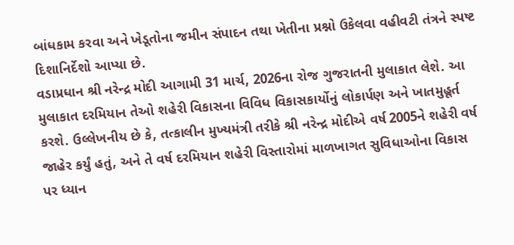બાંધકામ કરવા અને ખેડૂતોના જમીન સંપાદન તથા ખેતીના પ્રશ્નો ઉકેલવા વહીવટી તંત્રને સ્પષ્ટ દિશાનિર્દેશો આપ્યા છે.
વડાપ્રધાન શ્રી નરેન્દ્ર મોદી આગામી 31 માર્ચ, 2026ના રોજ ગુજરાતની મુલાકાત લેશે. આ મુલાકાત દરમિયાન તેઓ શહેરી વિકાસના વિવિધ વિકાસકાર્યોનું લોકાર્પણ અને ખાતમુહૂર્ત કરશે. ઉલ્લેખનીય છે કે, તત્કાલીન મુખ્યમંત્રી તરીકે શ્રી નરેન્દ્ર મોદીએ વર્ષ 2005ને શહેરી વર્ષ જાહેર કર્યું હતું, અને તે વર્ષ દરમિયાન શહેરી વિસ્તારોમાં માળખાગત સુવિધાઓના વિકાસ પર ધ્યાન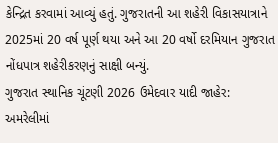કેન્દ્રિત કરવામાં આવ્યું હતું. ગુજરાતની આ શહેરી વિકાસયાત્રાને 2025માં 20 વર્ષ પૂર્ણ થયા અને આ 20 વર્ષો દરમિયાન ગુજરાત નોંધપાત્ર શહેરીકરણનું સાક્ષી બન્યું.
ગુજરાત સ્થાનિક ચૂંટણી 2026 ઉમેદવાર યાદી જાહેર: અમરેલીમાં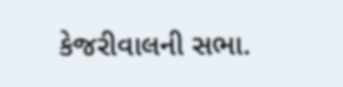કેજરીવાલની સભા.